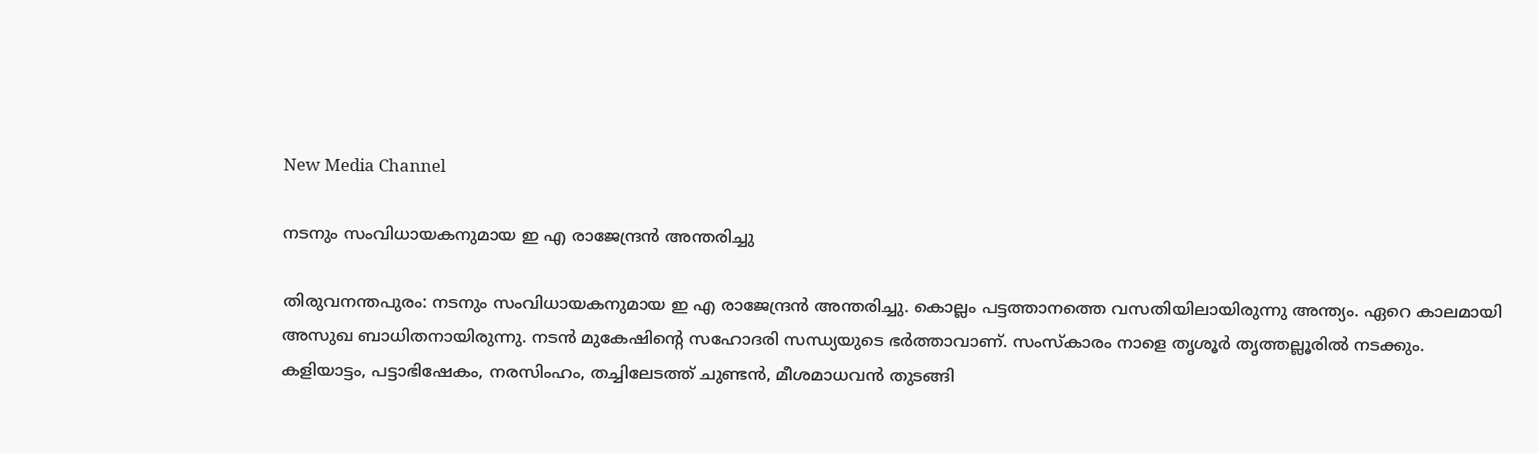New Media Channel

നടനും സംവിധായകനുമായ ഇ എ രാജേന്ദ്രൻ അന്തരിച്ചു

തിരുവനന്തപുരം: നടനും സംവിധായകനുമായ ഇ എ രാജേന്ദ്രൻ അന്തരിച്ചു. കൊല്ലം പട്ടത്താനത്തെ വസതിയിലായിരുന്നു അന്ത്യം. ഏറെ കാലമായി അസുഖ ബാധിതനായിരുന്നു. നടൻ മുകേഷിൻ്റെ സഹോദരി സന്ധ്യയുടെ ഭർത്താവാണ്. സംസ്കാരം നാളെ തൃശൂർ തൃത്തല്ലൂരിൽ നടക്കും. കളിയാട്ടം, പട്ടാഭിഷേകം, നരസിംഹം, തച്ചിലേടത്ത് ചുണ്ടൻ, മീശമാധവൻ തുടങ്ങി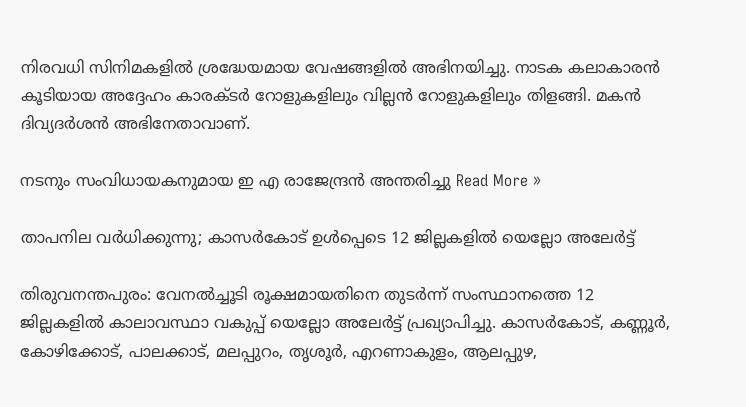നിരവധി സിനിമകളിൽ ശ്രദ്ധേയമായ വേഷങ്ങളിൽ അഭിനയിച്ചു. നാടക കലാകാരൻ കൂടിയായ അദ്ദേഹം കാരക്ടർ റോളുകളിലും വില്ലൻ റോളുകളിലും തിളങ്ങി. മകൻ ദിവ്യദർശൻ അഭിനേതാവാണ്.

നടനും സംവിധായകനുമായ ഇ എ രാജേന്ദ്രൻ അന്തരിച്ചു Read More »

താപനില വർധിക്കുന്നു; കാസർകോട് ഉൾപ്പെടെ 12 ജില്ലകളിൽ യെല്ലോ അലേർട്ട്

തിരുവനന്തപുരം: വേനൽച്ചൂടി രൂക്ഷമായതിനെ തുടർന്ന് സംസ്ഥാനത്തെ 12 ജില്ലകളിൽ കാലാവസ്ഥാ വകുപ്പ് യെല്ലോ അലേർട്ട് പ്രഖ്യാപിച്ചു. കാസർകോട്, കണ്ണൂർ, കോഴിക്കോട്, പാലക്കാട്, മലപ്പുറം, തൃശൂർ, എറണാകുളം, ആലപ്പുഴ,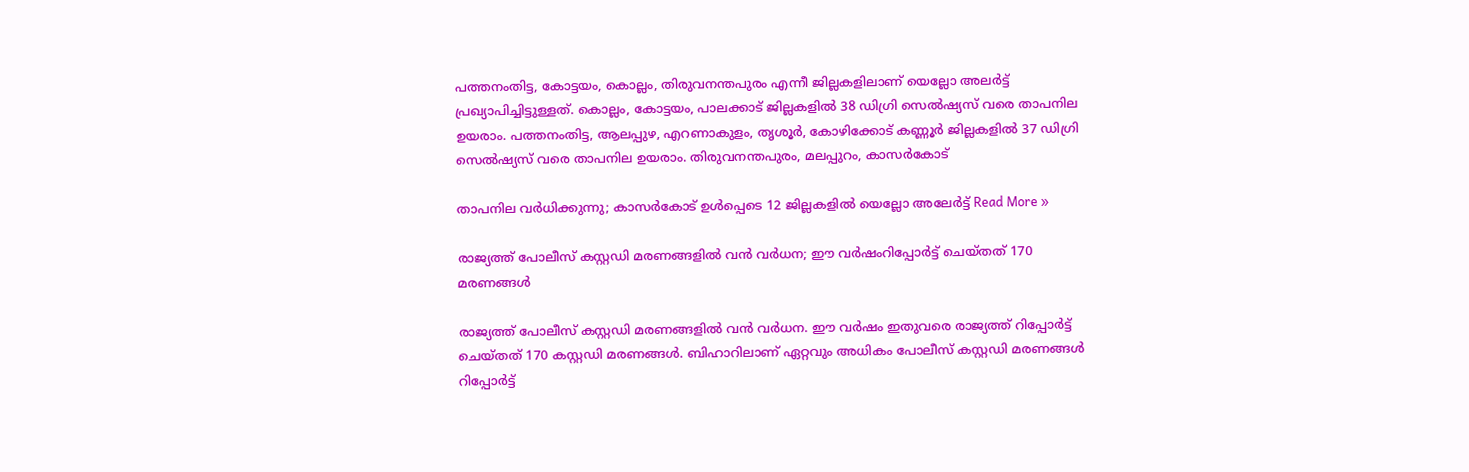പത്തനംതിട്ട, കോട്ടയം, കൊല്ലം, തിരുവനന്തപുരം എന്നീ ജില്ലകളിലാണ് യെല്ലോ അലർട്ട് പ്രഖ്യാപിച്ചിട്ടുള്ളത്. കൊല്ലം, കോട്ടയം, പാലക്കാട് ജില്ലകളിൽ 38 ഡിഗ്രി സെൽഷ്യസ് വരെ താപനില ഉയരാം. പത്തനംതിട്ട, ആലപ്പുഴ, എറണാകുളം, തൃശൂർ, കോഴിക്കോട് കണ്ണൂർ ജില്ലകളിൽ 37 ഡിഗ്രി സെൽഷ്യസ് വരെ താപനില ഉയരാം. തിരുവനന്തപുരം, മലപ്പുറം, കാസർകോട്

താപനില വർധിക്കുന്നു; കാസർകോട് ഉൾപ്പെടെ 12 ജില്ലകളിൽ യെല്ലോ അലേർട്ട് Read More »

രാജ്യത്ത് പോലീസ് കസ്റ്റഡി മരണങ്ങളിൽ വൻ വർധന; ഈ വർഷംറിപ്പോർട്ട് ചെയ്‌തത് 170 മരണങ്ങൾ

രാജ്യത്ത് പോലീസ് കസ്റ്റഡി മരണങ്ങളിൽ വൻ വർധന. ഈ വർഷം ഇതുവരെ രാജ്യത്ത് റിപ്പോർട്ട് ചെയ്തത് 170 കസ്റ്റഡി മരണങ്ങൾ. ബിഹാറിലാണ് ഏറ്റവും അധികം പോലീസ് കസ്റ്റഡി മരണങ്ങൾ റിപ്പോർട്ട്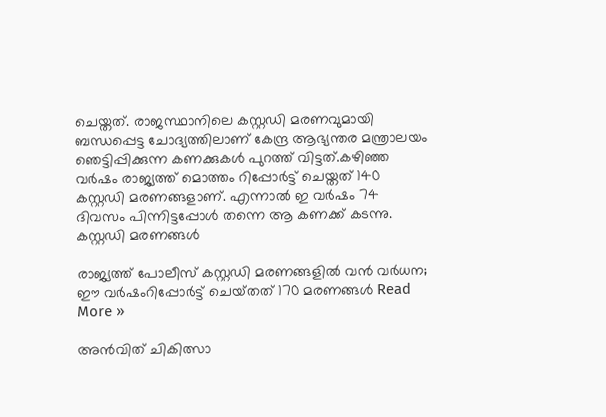ചെയ്തത്. രാജസ്ഥാനിലെ കസ്റ്റഡി മരണവുമായി ബന്ധപ്പെട്ട ചോദ്യത്തിലാണ് കേന്ദ്ര ആഭ്യന്തര മന്ത്രാലയം ഞെട്ടിപ്പിക്കുന്ന കണക്കുകൾ പുറത്ത് വിട്ടത്.കഴിഞ്ഞ വർഷം രാജ്യത്ത് മൊത്തം റിപ്പോർട്ട് ചെയ്തത് 140 കസ്റ്റഡി മരണങ്ങളാണ്. എന്നാൽ ഇ വർഷം 74 ദിവസം പിന്നിട്ടപ്പോൾ തന്നെ ആ കണക്ക് കടന്നു. കസ്റ്റഡി മരണങ്ങൾ

രാജ്യത്ത് പോലീസ് കസ്റ്റഡി മരണങ്ങളിൽ വൻ വർധന; ഈ വർഷംറിപ്പോർട്ട് ചെയ്‌തത് 170 മരണങ്ങൾ Read More »

അൻവിത് ചികിത്സാ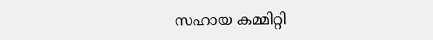സഹായ കമ്മിറ്റി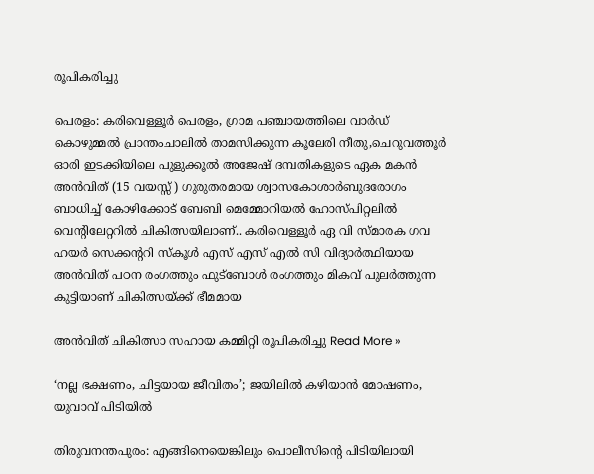രൂപികരിച്ചു

പെരളം: കരിവെള്ളൂർ പെരളം, ഗ്രാമ പഞ്ചായത്തിലെ വാർഡ് കൊഴുമ്മൽ പ്രാന്തംചാലിൽ താമസിക്കുന്ന കൂലേരി നീതു,ചെറുവത്തൂർ ഓരി ഇടക്കിയിലെ പുളുക്കൂൽ അജേഷ് ദമ്പതികളുടെ ഏക മകൻ അൻവിത് (15 വയസ്സ് ) ഗുരുതരമായ ശ്വാസകോശാർബുദരോഗം ബാധിച്ച് കോഴിക്കോട്‌ ബേബി മെമ്മോറിയൽ ഹോസ്പിറ്റലിൽ വെന്റിലേറ്ററിൽ ചികിത്സയിലാണ്.. കരിവെള്ളൂർ ഏ വി സ്മാരക ഗവ ഹയർ സെക്കന്ററി സ്കൂൾ എസ് എസ് എൽ സി വിദ്യാർത്ഥിയായ അൻവിത് പഠന രംഗത്തും ഫുട്ബോൾ രംഗത്തും മികവ് പുലർത്തുന്ന കുട്ടിയാണ് ചികിത്സയ്ക്ക് ഭീമമായ

അൻവിത് ചികിത്സാ സഹായ കമ്മിറ്റി രൂപികരിച്ചു Read More »

‘നല്ല ഭക്ഷണം, ചിട്ടയായ ജീവിതം’; ജയിലിൽ കഴിയാൻ മോഷണം, യുവാവ് പിടിയിൽ

തിരുവനന്തപുരം: എങ്ങിനെയെങ്കിലും പൊലീസിൻ്റെ പിടിയിലായി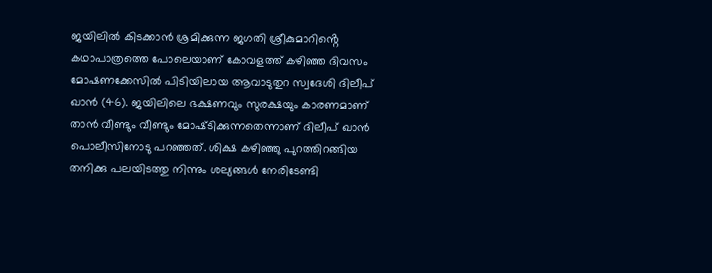ജയിലിൽ കിടക്കാൻ ശ്രമിക്കുന്ന ജഗതി ശ്രീകുമാറിൻ്റെ കഥാപാത്രത്തെ പോലെയാണ് കോവളത്ത് കഴിഞ്ഞ ദിവസം മോഷണക്കേസിൽ പിടിയിലായ ആവാടുതുറ സ്വദേശി ദിലീപ് ഖാൻ (46). ജയിലിലെ ഭക്ഷണവും സുരക്ഷയും കാരണമാണ് താൻ വീണ്ടും വീണ്ടും മോഷ്‌ടിക്കുന്നതെന്നാണ് ദിലീപ് ഖാൻ പൊലീസിനോടു പറഞ്ഞത്. ശിക്ഷ കഴിഞ്ഞു പുറത്തിറങ്ങിയ തനിക്കു പലയിടത്തു നിന്നും ശല്യങ്ങൾ നേരിടേണ്ടി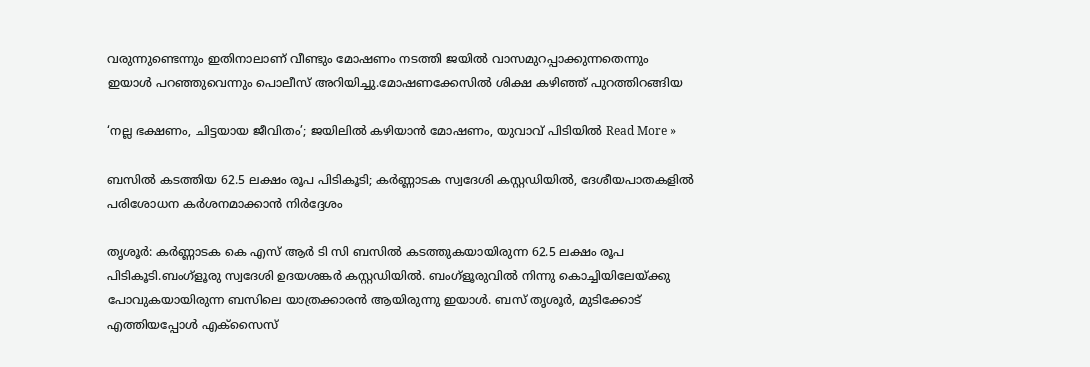വരുന്നുണ്ടെന്നും ഇതിനാലാണ് വീണ്ടും മോഷണം നടത്തി ജയിൽ വാസമുറപ്പാക്കുന്നതെന്നും ഇയാൾ പറഞ്ഞുവെന്നും പൊലീസ് അറിയിച്ചു.മോഷണക്കേസിൽ ശിക്ഷ കഴിഞ്ഞ് പുറത്തിറങ്ങിയ

‘നല്ല ഭക്ഷണം, ചിട്ടയായ ജീവിതം’; ജയിലിൽ കഴിയാൻ മോഷണം, യുവാവ് പിടിയിൽ Read More »

ബസിൽ കടത്തിയ 62.5 ലക്ഷം രൂപ പിടികൂടി; കർണ്ണാടക സ്വദേശി കസ്റ്റഡിയിൽ, ദേശീയപാതകളിൽ പരിശോധന കർശനമാക്കാൻ നിർദ്ദേശം

തൃശൂർ: കർണ്ണാടക കെ എസ് ആർ ടി സി ബസിൽ കടത്തുകയായിരുന്ന 62.5 ലക്ഷം രൂപ പിടികൂടി.ബംഗ്ളൂരു സ്വദേശി ഉദയശങ്കർ കസ്റ്റഡിയിൽ. ബംഗ്ളൂരുവിൽ നിന്നു കൊച്ചിയിലേയ്ക്കു പോവുകയായിരുന്ന ബസിലെ യാത്രക്കാരൻ ആയിരുന്നു ഇയാൾ. ബസ് തൃശൂർ, മുടിക്കോട് എത്തിയപ്പോൾ എക്സൈസ്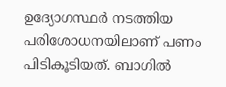ഉദ്യോഗസ്ഥർ നടത്തിയ പരിശോധനയിലാണ് പണം പിടികൂടിയത്‌. ബാഗിൽ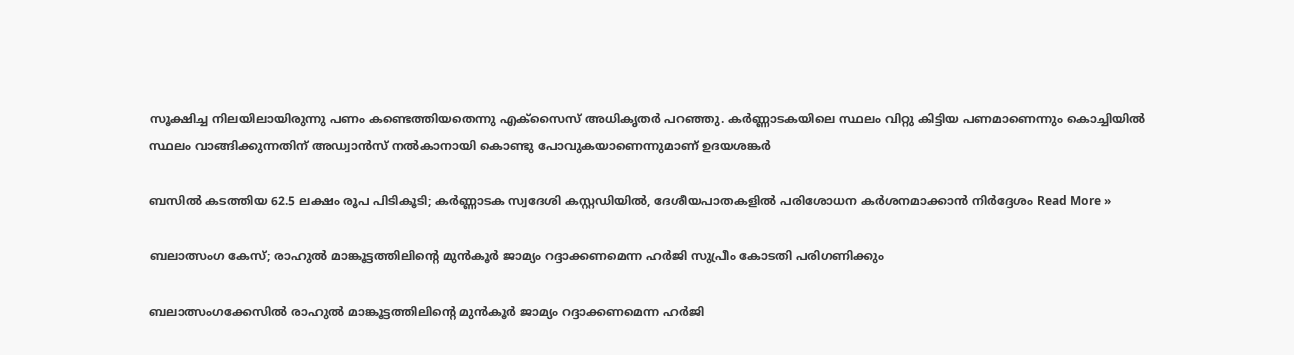സൂക്ഷിച്ച നിലയിലായിരുന്നു പണം കണ്ടെത്തിയതെന്നു എക്സൈസ് അധികൃതർ പറഞ്ഞു. കർണ്ണാടകയിലെ സ്ഥലം വിറ്റു കിട്ടിയ പണമാണെന്നും കൊച്ചിയിൽ സ്ഥലം വാങ്ങിക്കുന്നതിന് അഡ്വാൻസ് നൽകാനായി കൊണ്ടു പോവുകയാണെന്നുമാണ് ഉദയശങ്കർ

ബസിൽ കടത്തിയ 62.5 ലക്ഷം രൂപ പിടികൂടി; കർണ്ണാടക സ്വദേശി കസ്റ്റഡിയിൽ, ദേശീയപാതകളിൽ പരിശോധന കർശനമാക്കാൻ നിർദ്ദേശം Read More »

ബലാത്സംഗ കേസ്; രാഹുൽ മാങ്കൂട്ടത്തിലിന്റെ മുൻകൂർ ജാമ്യം റദ്ദാക്കണമെന്ന ഹർജി സുപ്രീം കോടതി പരിഗണിക്കും

ബലാത്സംഗക്കേസിൽ രാഹുൽ മാങ്കൂട്ടത്തിലിൻ്റെ മുൻകൂർ ജാമ്യം റദ്ദാക്കണമെന്ന ഹർജി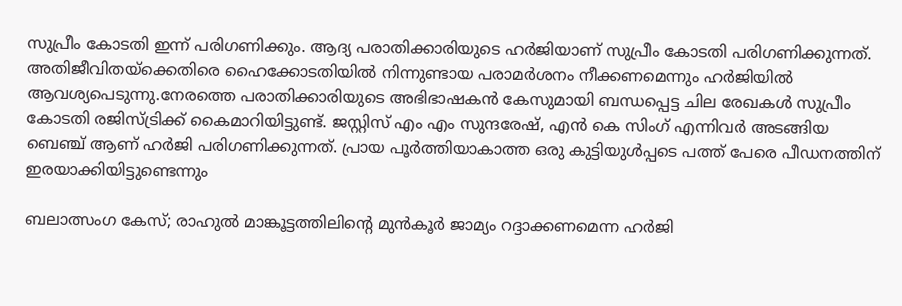സുപ്രീം കോടതി ഇന്ന് പരിഗണിക്കും. ആദ്യ പരാതിക്കാരിയുടെ ഹർജിയാണ് സുപ്രീം കോടതി പരിഗണിക്കുന്നത്. അതിജീവിതയ്ക്കെതിരെ ഹൈക്കോടതിയിൽ നിന്നുണ്ടായ പരാമർശനം നീക്കണമെന്നും ഹർജിയിൽ ആവശ്യപെടുന്നു.നേരത്തെ പരാതിക്കാരിയുടെ അഭിഭാഷകൻ കേസുമായി ബന്ധപ്പെട്ട ചില രേഖകൾ സുപ്രീം കോടതി രജിസ്ട്രിക്ക് കൈമാറിയിട്ടുണ്ട്. ജസ്റ്റിസ് എം എം സുന്ദരേഷ്, എൻ കെ സിംഗ് എന്നിവർ അടങ്ങിയ ബെഞ്ച് ആണ് ഹർജി പരിഗണിക്കുന്നത്. പ്രായ പൂർത്തിയാകാത്ത ഒരു കുട്ടിയുൾപ്പടെ പത്ത് പേരെ പീഡനത്തിന് ഇരയാക്കിയിട്ടുണ്ടെന്നും

ബലാത്സംഗ കേസ്; രാഹുൽ മാങ്കൂട്ടത്തിലിന്റെ മുൻകൂർ ജാമ്യം റദ്ദാക്കണമെന്ന ഹർജി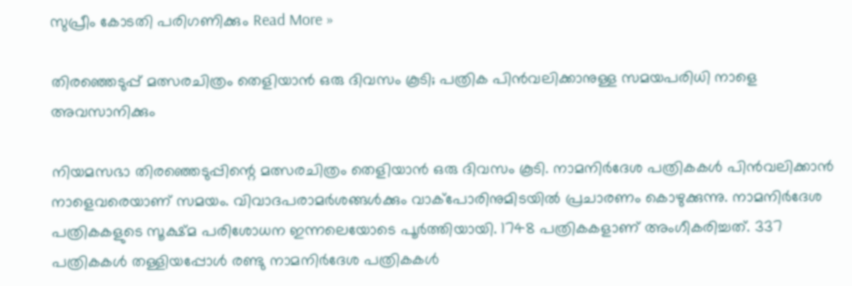സുപ്രീം കോടതി പരിഗണിക്കും Read More »

തിരഞ്ഞെടുപ്പ് മത്സരചിത്രം തെളിയാൻ ഒരു ദിവസം കൂടി; പത്രിക പിൻവലിക്കാനുള്ള സമയപരിധി നാളെ അവസാനിക്കും

നിയമസഭാ തിരഞ്ഞെടുപ്പിന്റെ മത്സരചിത്രം തെളിയാൻ ഒരു ദിവസം കൂടി. നാമനിർദേശ പത്രികകൾ പിൻവലിക്കാൻ നാളെവരെയാണ് സമയം. വിവാദപരാമർശങ്ങൾക്കും വാക്പോരിനുമിടയിൽ പ്രചാരണം കൊഴുക്കുന്നു. നാമനിർദേശ പത്രികകളുടെ സൂക്ഷ്മ പരിശോധന ഇന്നലെയോടെ പൂർത്തിയായി. 1748 പത്രികകളാണ് അംഗീകരിച്ചത്. 337 പത്രികകൾ തള്ളിയപ്പോൾ രണ്ടു നാമനിർദേശ പത്രികകൾ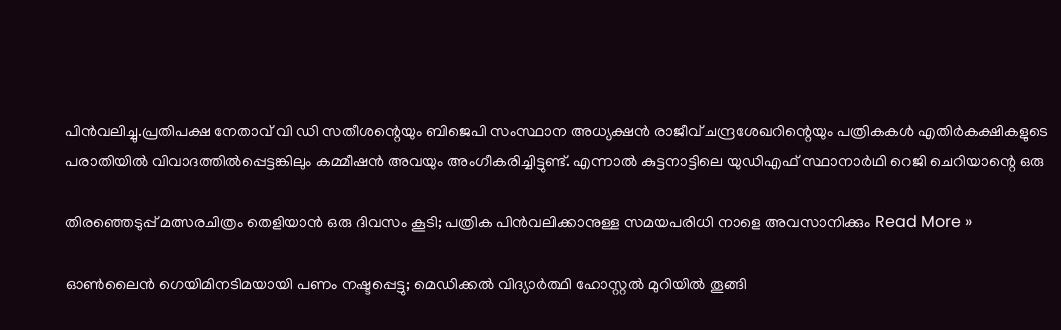പിൻവലിച്ചു.പ്രതിപക്ഷ നേതാവ് വി ഡി സതീശന്റെയും ബിജെപി സംസ്ഥാന അധ്യക്ഷൻ രാജീവ് ചന്ദ്രശേഖറിന്റെയും പത്രികകൾ എതിർകക്ഷികളുടെ പരാതിയിൽ വിവാദത്തിൽപ്പെട്ടങ്കിലും കമ്മീഷൻ അവയും അംഗീകരിച്ചിട്ടുണ്ട്. എന്നാൽ കുട്ടനാട്ടിലെ യുഡിഎഫ് സ്ഥാനാർഥി റെജി ചെറിയാന്റെ ഒരു

തിരഞ്ഞെടുപ്പ് മത്സരചിത്രം തെളിയാൻ ഒരു ദിവസം കൂടി; പത്രിക പിൻവലിക്കാനുള്ള സമയപരിധി നാളെ അവസാനിക്കും Read More »

ഓൺലൈൻ ഗെയിമിനടിമയായി പണം നഷ്ടപ്പെട്ടു; മെഡിക്കൽ വിദ്യാർത്ഥി ഹോസ്റ്റൽ മുറിയിൽ തൂങ്ങി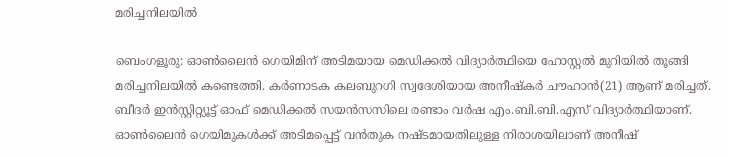മരിച്ചനിലയിൽ

ബെംഗളൂരു: ഓൺലൈൻ ഗെയിമിന് അടിമയായ മെഡിക്കൽ വിദ്യാർത്ഥിയെ ഹോസ്റ്റൽ മുറിയിൽ തൂങ്ങി മരിച്ചനിലയിൽ കണ്ടെത്തി. കർണാടക കലബുറഗി സ്വദേശിയായ അനീഷ്‌കർ ചൗഹാൻ(21) ആണ് മരിച്ചത്. ബീദർ ഇൻസ്റ്റിറ്റ്യൂട്ട് ഓഫ് മെഡിക്കൽ സയൻസസിലെ രണ്ടാം വർഷ എം.ബി.ബി.എസ് വിദ്യാർത്ഥിയാണ്. ഓൺലൈൻ ഗെയിമുകൾക്ക് അടിമപ്പെട്ട് വൻതുക നഷ്ടമായതിലുള്ള നിരാശയിലാണ് അനീഷ്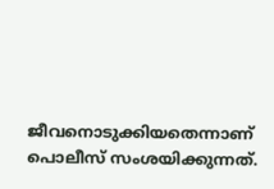ജീവനൊടുക്കിയതെന്നാണ് പൊലീസ് സംശയിക്കുന്നത്.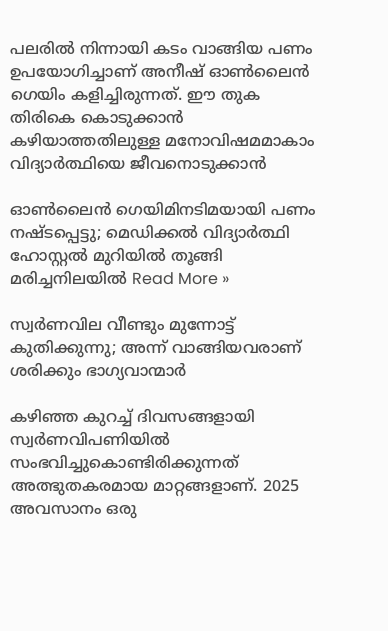പലരിൽ നിന്നായി കടം വാങ്ങിയ പണം ഉപയോഗിച്ചാണ് അനീഷ് ഓൺലൈൻ ഗെയിം കളിച്ചിരുന്നത്. ഈ തുക തിരികെ കൊടുക്കാൻ കഴിയാത്തതിലുള്ള മനോവിഷമമാകാം വിദ്യാർത്ഥിയെ ജീവനൊടുക്കാൻ

ഓൺലൈൻ ഗെയിമിനടിമയായി പണം നഷ്ടപ്പെട്ടു; മെഡിക്കൽ വിദ്യാർത്ഥി ഹോസ്റ്റൽ മുറിയിൽ തൂങ്ങി മരിച്ചനിലയിൽ Read More »

സ്വർണവില വീണ്ടും മുന്നോട്ട് കുതിക്കുന്നു; അന്ന് വാങ്ങിയവരാണ് ശരിക്കും ഭാഗ്യവാന്മാർ

കഴിഞ്ഞ കുറച്ച് ദിവസങ്ങളായി സ്വർണവിപണിയിൽ സംഭവിച്ചുകൊണ്ടിരിക്കുന്നത് അത്ഭുതകരമായ മാറ്റങ്ങളാണ്. 2025 അവസാനം ഒരു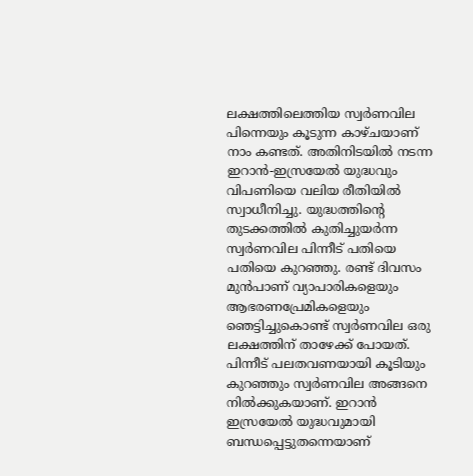ലക്ഷത്തിലെത്തിയ സ്വർണവില പിന്നെയും കൂടുന്ന കാഴ്‌ചയാണ് നാം കണ്ടത്. അതിനിടയിൽ നടന്ന ഇറാൻ-ഇസ്രയേൽ യുദ്ധവും വിപണിയെ വലിയ രീതിയിൽ സ്വാധീനിച്ചു. യുദ്ധത്തിന്റെ തുടക്കത്തിൽ കുതിച്ചുയർന്ന സ്വർണവില പിന്നീട് പതിയെ പതിയെ കുറഞ്ഞു. രണ്ട് ദിവസം മുൻപാണ് വ്യാപാരികളെയും ആഭരണപ്രേമികളെയും ഞെട്ടിച്ചുകൊണ്ട് സ്വർണവില ഒരു ലക്ഷത്തിന് താഴേക്ക് പോയത്. പിന്നീട് പലതവണയായി കൂടിയും കുറഞ്ഞും സ്വർണവില അങ്ങനെ നിൽക്കുകയാണ്. ഇറാൻ ഇസ്രയേൽ യുദ്ധവുമായി ബന്ധപ്പെട്ടുതന്നെയാണ്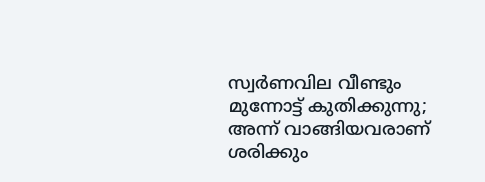സ്വർണവില വീണ്ടും മുന്നോട്ട് കുതിക്കുന്നു; അന്ന് വാങ്ങിയവരാണ് ശരിക്കും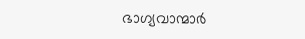ഭാഗ്യവാന്മാർ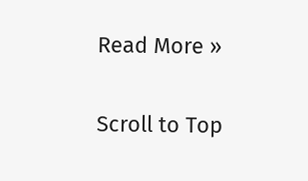Read More »

Scroll to Top